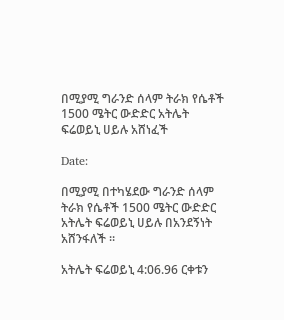በሚያሚ ግራንድ ሰላም ትራክ የሴቶች 1500 ሜትር ውድድር አትሌት ፍሬወይኒ ሀይሉ አሸነፈች

Date:

በሚያሚ በተካሄደው ግራንድ ሰላም ትራክ የሴቶች 1500 ሜትር ውድድር አትሌት ፍሬወይኒ ሀይሉ በአንደኝነት አሸንፋለች ።

አትሌት ፍሬወይኒ 4:06.96 ርቀቱን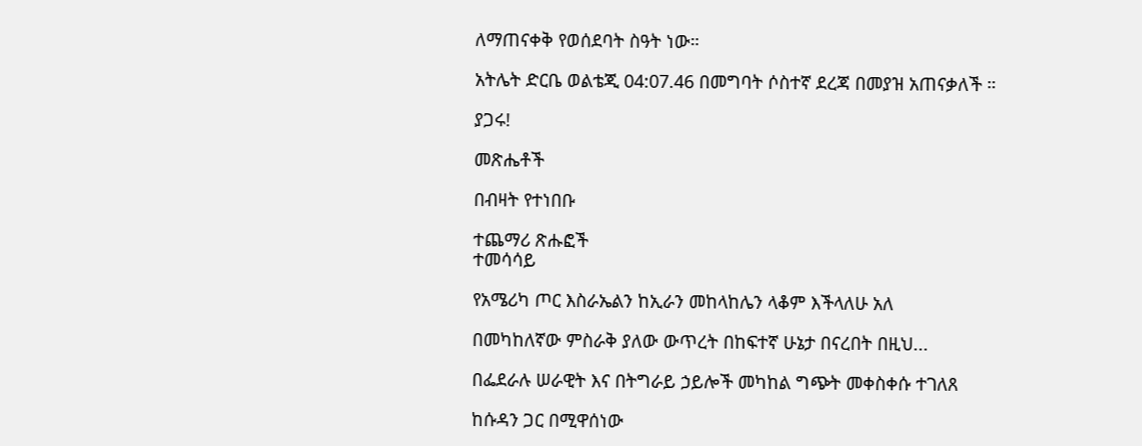ለማጠናቀቅ የወሰደባት ስዓት ነው።

አትሌት ድርቤ ወልቴጂ 04:07.46 በመግባት ሶስተኛ ደረጃ በመያዝ አጠናቃለች ።

ያጋሩ!

መጽሔቶች

በብዛት የተነበቡ

ተጨማሪ ጽሑፎች
ተመሳሳይ

የአሜሪካ ጦር እስራኤልን ከኢራን መከላከሌን ላቆም እችላለሁ አለ

በመካከለኛው ምስራቅ ያለው ውጥረት በከፍተኛ ሁኔታ በናረበት በዚህ...

በፌደራሉ ሠራዊት እና በትግራይ ኃይሎች መካከል ግጭት መቀስቀሱ ተገለጸ

ከሱዳን ጋር በሚዋሰነው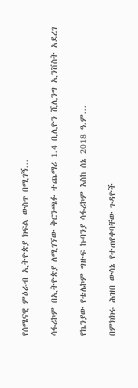የሰሜናዊ ምዕራብ ኢትዮጵያ ክፍል ውስጥ በሚገኝ...

ሳፋሪኮም በኢትዮጵያ ለሚገኘው ቅርንጫፉ ተጨማሪ 1.4 ቢሊዮን ሺሊንግ ኢንቨስት አደረገ

የኬንያው የቴሌኮም ግዙፍ ኩባንያ ሳፋሪኮም እስከ ሰኔ 2018 ዓ.ም...

በምክክሩ ሕዝበ ውሳኔ የተጠየቀባቸው ጉዳዮች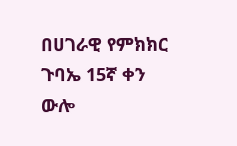በሀገራዊ የምክክር ጉባኤ 15ኛ ቀን ውሎ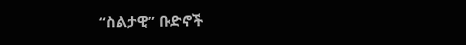“ስልታዊ” ቡድኖች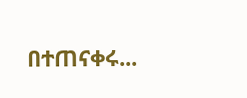በተጠናቀሩ...